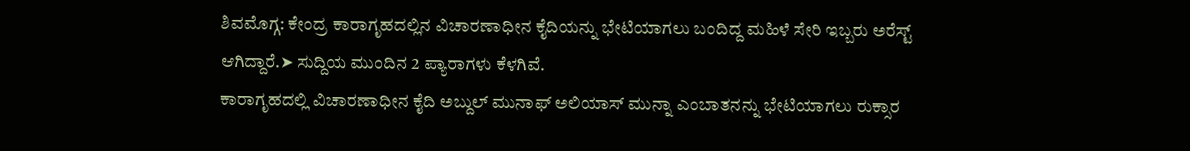ಶಿವಮೊಗ್ಗ: ಕೇಂದ್ರ ಕಾರಾಗೃಹದಲ್ಲಿನ ವಿಚಾರಣಾಧೀನ ಕೈದಿಯನ್ನು ಭೇಟಿಯಾಗಲು ಬಂದಿದ್ದ ಮಹಿಳೆ ಸೇರಿ ಇಬ್ಬರು ಅರೆಸ್ಟ್ ಆಗಿದ್ದಾರೆ.➤ ಸುದ್ದಿಯ ಮುಂದಿನ 2 ಪ್ಯಾರಾಗಳು ಕೆಳಗಿವೆ.
ಕಾರಾಗೃಹದಲ್ಲಿ ವಿಚಾರಣಾಧೀನ ಕೈದಿ ಅಬ್ದುಲ್ ಮುನಾಫ್ ಅಲಿಯಾಸ್ ಮುನ್ನಾ ಎಂಬಾತನನ್ನು ಭೇಟಿಯಾಗಲು ರುಕ್ಸಾರ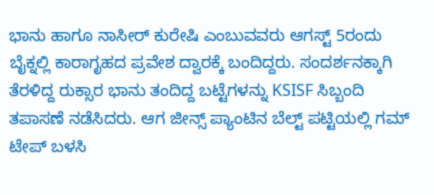ಭಾನು ಹಾಗೂ ನಾಸೀರ್ ಕುರೇಷಿ ಎಂಬುವವರು ಆಗಸ್ಟ್ 5ರಂದು ಬೈಕ್ನಲ್ಲಿ ಕಾರಾಗೃಹದ ಪ್ರವೇಶ ದ್ವಾರಕ್ಕೆ ಬಂದಿದ್ದರು. ಸಂದರ್ಶನಕ್ಕಾಗಿ ತೆರಳಿದ್ದ ರುಕ್ಸಾರ ಭಾನು ತಂದಿದ್ದ ಬಟ್ಟೆಗಳನ್ನು KSISF ಸಿಬ್ಬಂದಿ ತಪಾಸಣೆ ನಡೆಸಿದರು. ಆಗ ಜೀನ್ಸ್ ಪ್ಯಾಂಟಿನ ಬೆಲ್ಟ್ ಪಟ್ಟಿಯಲ್ಲಿ ಗಮ್ ಟೇಪ್ ಬಳಸಿ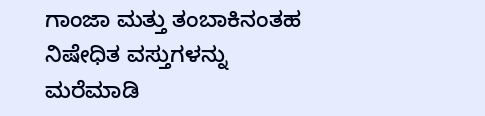ಗಾಂಜಾ ಮತ್ತು ತಂಬಾಕಿನಂತಹ ನಿಷೇಧಿತ ವಸ್ತುಗಳನ್ನು ಮರೆಮಾಡಿ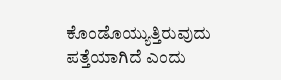ಕೊಂಡೊಯ್ಯುತ್ತಿರುವುದು ಪತ್ತೆಯಾಗಿದೆ ಎಂದು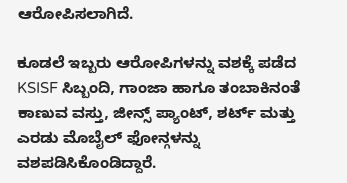ಆರೋಪಿಸಲಾಗಿದೆ.

ಕೂಡಲೆ ಇಬ್ಬರು ಆರೋಪಿಗಳನ್ನು ವಶಕ್ಕೆ ಪಡೆದ KSISF ಸಿಬ್ಬಂದಿ, ಗಾಂಜಾ ಹಾಗೂ ತಂಬಾಕಿನಂತೆ ಕಾಣುವ ವಸ್ತು, ಜೀನ್ಸ್ ಪ್ಯಾಂಟ್, ಶರ್ಟ್ ಮತ್ತು ಎರಡು ಮೊಬೈಲ್ ಫೋನ್ಗಳನ್ನು ವಶಪಡಿಸಿಕೊಂಡಿದ್ದಾರೆ.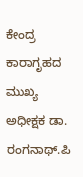ಕೇಂದ್ರ ಕಾರಾಗೃಹದ ಮುಖ್ಯ ಅಧೀಕ್ಷಕ ಡಾ. ರಂಗನಾಥ್.ಪಿ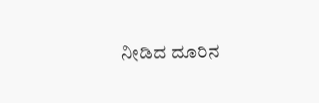ನೀಡಿದ ದೂರಿನ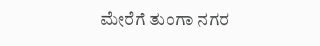ಮೇರೆಗೆ ತುಂಗಾ ನಗರ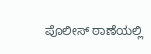ಪೊಲೀಸ್ ಠಾಣೆಯಲ್ಲಿ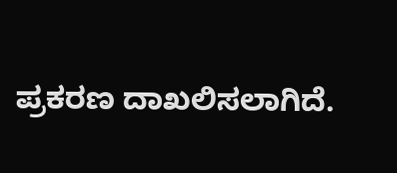ಪ್ರಕರಣ ದಾಖಲಿಸಲಾಗಿದೆ.